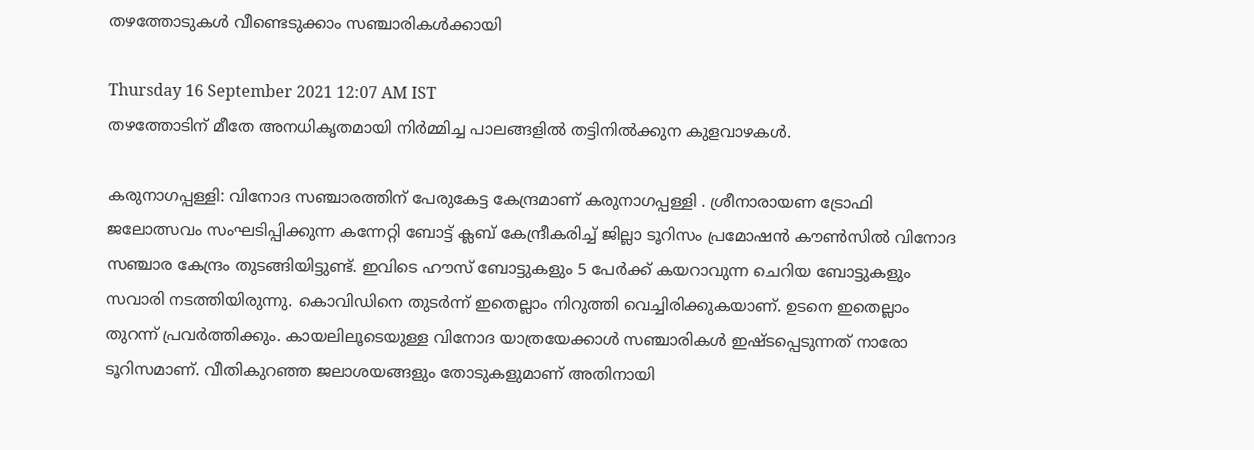തഴത്തോടുകൾ വീണ്ടെടുക്കാം സഞ്ചാരികൾക്കായി

Thursday 16 September 2021 12:07 AM IST
തഴത്തോടിന് മീതേ അനധികൃതമായി നിർമ്മിച്ച പാലങ്ങളിൽ തട്ടിനിൽക്കുന കുളവാഴകൾ.

കരുനാഗപ്പള്ളി: വിനോദ സഞ്ചാരത്തിന് പേരുകേട്ട കേന്ദ്രമാണ് കരുനാഗപ്പള്ളി . ശ്രീനാരായണ ട്രോഫി ജലോത്സവം സംഘടിപ്പിക്കുന്ന കന്നേറ്റി ബോട്ട് ക്ലബ് കേന്ദ്രീകരിച്ച് ജില്ലാ ടൂറിസം പ്രമോഷൻ കൗൺസിൽ വിനോദ സഞ്ചാര കേന്ദ്രം തുടങ്ങിയിട്ടുണ്ട്. ഇവിടെ ഹൗസ് ബോട്ടുകളും 5 പേർക്ക് കയറാവുന്ന ചെറിയ ബോട്ടുകളും സവാരി നടത്തിയിരുന്നു. കൊവിഡിനെ തുടർന്ന് ഇതെല്ലാം നിറുത്തി വെച്ചിരിക്കുകയാണ്. ഉടനെ ഇതെല്ലാം തുറന്ന് പ്രവർത്തിക്കും. കായലിലൂടെയുള്ള വിനോദ യാത്രയേക്കാൾ സഞ്ചാരികൾ ഇഷ്ടപ്പെടുന്നത് നാരോ ടൂറിസമാണ്. വീതികുറഞ്ഞ ജലാശയങ്ങളും തോടുകളുമാണ് അതിനായി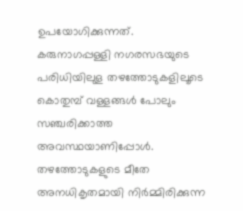ഉപയോഗിക്കുന്നത്. കരുനാഗപ്പള്ളി നഗരസഭയുടെ പരിധിയിലുള തഴത്തോടുകളിലൂടെ കൊതുമ്പ് വള്ളങ്ങൾ പോലും സഞ്ചരിക്കാത്ത അവസ്ഥയാണിപ്പോൾ. തഴത്തോടുകളുടെ മീതേ അനധികൃതമായി നിർമ്മിരിക്കുന്ന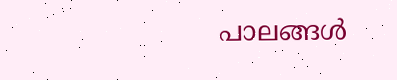പാലങ്ങൾ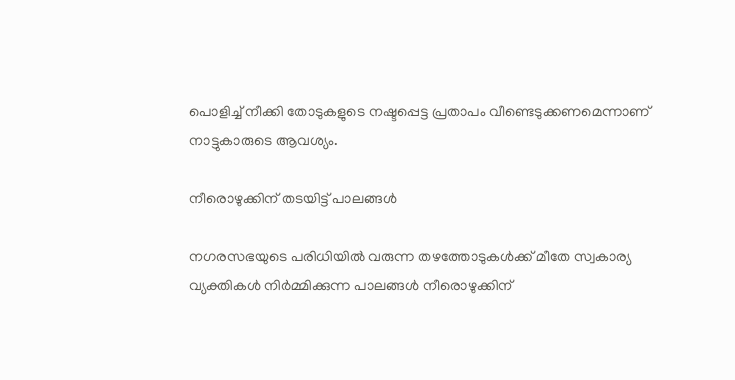പൊളിച്ച് നീക്കി തോടുകളുടെ നഷ്ടപ്പെട്ട പ്രതാപം വീണ്ടെടുക്കണമെന്നാണ് നാട്ടുകാരുടെ ആവശ്യം.

നീരൊഴുക്കിന് തടയിട്ട് പാലങ്ങൾ

നഗരസഭയുടെ പരിധിയിൽ വരുന്ന തഴത്തോടുകൾക്ക് മീതേ സ്വകാര്യ വ്യക്തികൾ നിർമ്മിക്കുന്ന പാലങ്ങൾ നീരൊഴുക്കിന്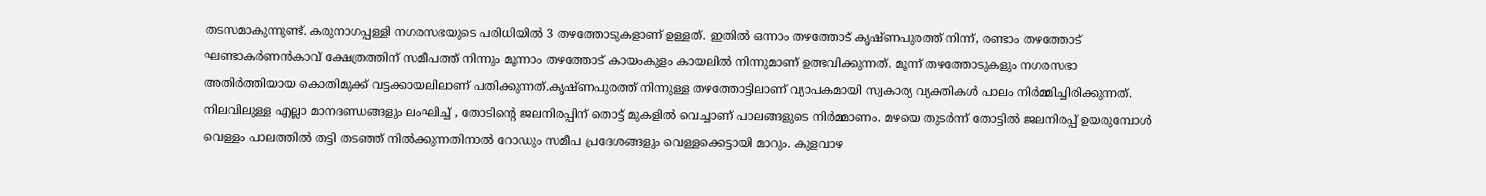തടസമാകുന്നുണ്ട്. കരുനാഗപ്പള്ളി നഗരസഭയുടെ പരിധിയിൽ 3 തഴത്തോടുകളാണ് ഉള്ളത്. ഇതിൽ ഒന്നാം തഴത്തോട് കൃഷ്ണപുരത്ത് നിന്ന്, രണ്ടാം തഴത്തോട് ഘണ്ടാകർണൻകാവ് ക്ഷേത്രത്തിന് സമീപത്ത് നിന്നും മൂന്നാം തഴത്തോട് കായംകുളം കായലിൽ നിന്നുമാണ് ഉത്ഭവിക്കുന്നത്. മൂന്ന് തഴത്തോടുകളും നഗരസഭാ അതിർത്തിയായ കൊതിമുക്ക് വട്ടക്കായലിലാണ് പതിക്കുന്നത്.കൃഷ്ണപുരത്ത് നിന്നുള്ള തഴത്തോട്ടിലാണ് വ്യാപകമായി സ്വകാര്യ വ്യക്തികൾ പാലം നിർമ്മിച്ചിരിക്കുന്നത്. നിലവിലുള്ള എല്ലാ മാനദണ്ഡങ്ങളും ലംഘിച്ച് , തോടിന്റെ ജലനിരപ്പിന് തൊട്ട് മുകളിൽ വെച്ചാണ് പാലങ്ങളുടെ നിർമ്മാണം. മഴയെ തുടർന്ന് തോട്ടിൽ ജലനിരപ്പ് ഉയരുമ്പോൾ വെള്ളം പാലത്തിൽ തട്ടി തടഞ്ഞ് നിൽക്കുന്നതിനാൽ റോഡും സമീപ പ്രദേശങ്ങളും വെള്ളക്കെട്ടായി മാറും. കുളവാഴ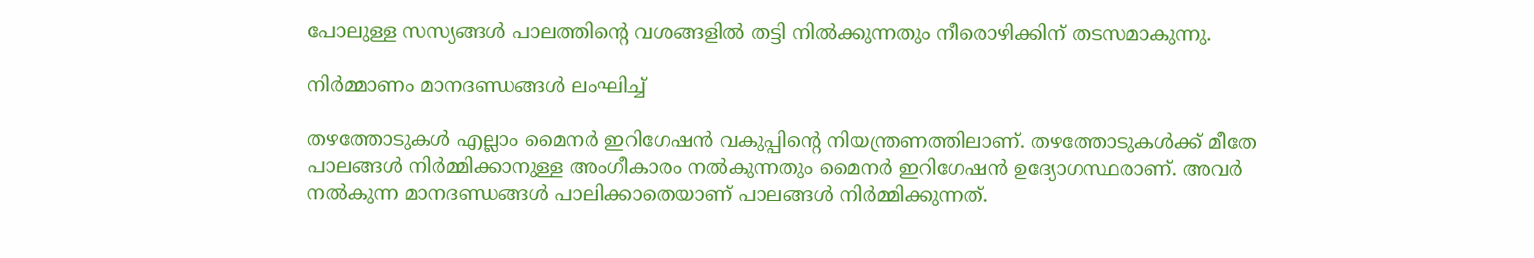പോലുള്ള സസ്യങ്ങൾ പാലത്തിന്റെ വശങ്ങളിൽ തട്ടി നിൽക്കുന്നതും നീരൊഴിക്കിന് തടസമാകുന്നു.

നിർമ്മാണം മാനദണ്ഡങ്ങൾ ലംഘിച്ച്

തഴത്തോടുകൾ എല്ലാം മൈനർ ഇറിഗേഷൻ വകുപ്പിന്റെ നിയന്ത്രണത്തിലാണ്. തഴത്തോടുകൾക്ക് മീതേ പാലങ്ങൾ നിർമ്മിക്കാനുള്ള അംഗീകാരം നൽകുന്നതും മൈനർ ഇറിഗേഷൻ ഉദ്യോഗസ്ഥരാണ്. അവർ നൽകുന്ന മാനദണ്ഡങ്ങൾ പാലിക്കാതെയാണ് പാലങ്ങൾ നിർമ്മിക്കുന്നത്.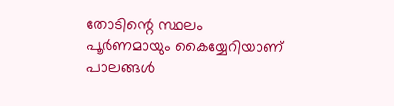തോടിന്റെ സ്ഥലം പൂർണമായും കൈയ്യേറിയാണ് പാലങ്ങൾ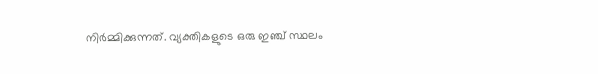നിർമ്മിക്കുന്നത്. വ്യക്തികളുടെ ഒരു ഇഞ്ച് സ്ഥലം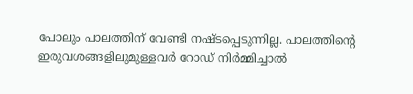പോലും പാലത്തിന് വേണ്ടി നഷ്ടപ്പെടുന്നില്ല. പാലത്തിന്റെ ഇരുവശങ്ങളിലുമുള്ളവർ റോഡ് നിർമ്മിച്ചാൽ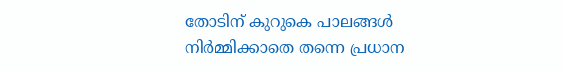തോടിന് കുറുകെ പാലങ്ങൾ നിർമ്മിക്കാതെ തന്നെ പ്രധാന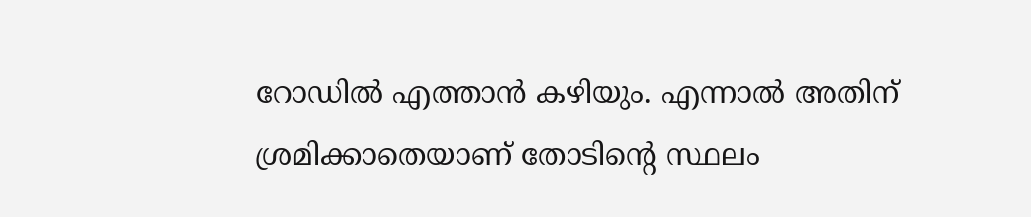റോഡിൽ എത്താൻ കഴിയും. എന്നാൽ അതിന് ശ്രമിക്കാതെയാണ് തോടിന്റെ സ്ഥലം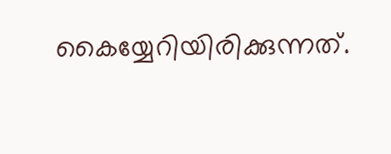കൈയ്യേറിയിരിക്കുന്നത്.